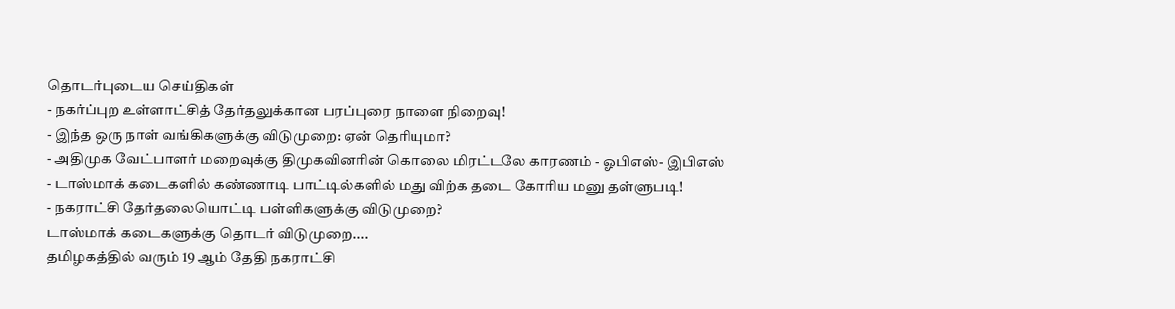தொடர்புடைய செய்திகள்
- நகர்ப்புற உள்ளாட்சித் தேர்தலுக்கான பரப்புரை நாளை நிறைவு!
- இந்த ஒரு நாள் வங்கிகளுக்கு விடுமுறை: ஏன் தெரியுமா?
- அதிமுக வேட்பாளர் மறைவுக்கு திமுகவினரின் கொலை மிரட்டலே காரணம் - ஓபிஎஸ்- இபிஎஸ்
- டாஸ்மாக் கடைகளில் கண்ணாடி பாட்டில்களில் மது விற்க தடை கோரிய மனு தள்ளுபடி!
- நகராட்சி தேர்தலையொட்டி பள்ளிகளுக்கு விடுமுறை?
டாஸ்மாக் கடைகளுக்கு தொடர் விடுமுறை....
தமிழகத்தில் வரும் 19 ஆம் தேதி நகராட்சி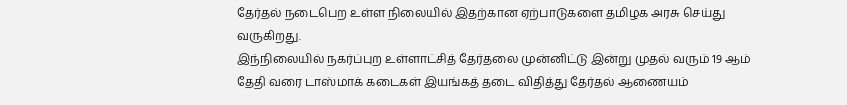தேர்தல் நடைபெற உள்ள நிலையில் இதற்கான ஏற்பாடுகளை தமிழக அரசு செய்து வருகிறது.
இந்நிலையில் நகர்ப்புற உள்ளாட்சித் தேர்தலை முன்னிட்டு இன்று முதல் வரும் 19 ஆம் தேதி வரை டாஸ்மாக் கடைகள் இயங்கத் தடை விதித்து தேர்தல் ஆணையம்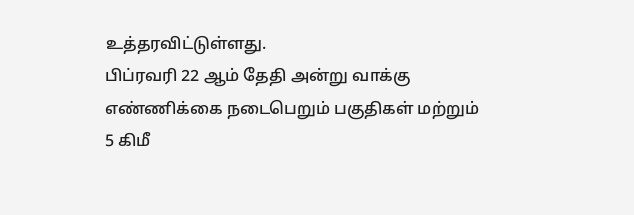உத்தரவிட்டுள்ளது.
பிப்ரவரி 22 ஆம் தேதி அன்று வாக்கு எண்ணிக்கை நடைபெறும் பகுதிகள் மற்றும் 5 கிமீ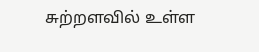சுற்றளவில் உள்ள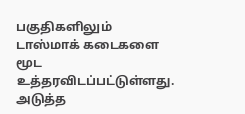பகுதிகளிலும் டாஸ்மாக் கடைகளை மூட உத்தரவிடப்பட்டுள்ளது.
அடுத்த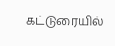கட்டுரையில்